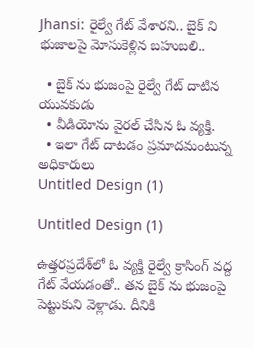Jhansi: రైల్వే గేట్ వేశారని.. బైక్ ని భుజాలపై మోసుకెళ్లిన బహుబలి..

  • బైక్ ను భుజంపై రైల్వే గేట్ దాటిన యువకుడు
  • వీడియోను వైరల్ చేసిన ఓ వ్యక్తి.
  • ఇలా గేట్ దాటడం ప్రమాదమంటున్న అధికారులు
Untitled Design (1)

Untitled Design (1)

ఉత్తరప్రదేశ్‌లో ఓ వ్యక్తి రైల్వే క్రాసింగ్ వద్ద గేట్ వేయడంతో.. తన బైక్ ను భుజంపై పెట్టుకుని వెళ్లాడు. దీనికి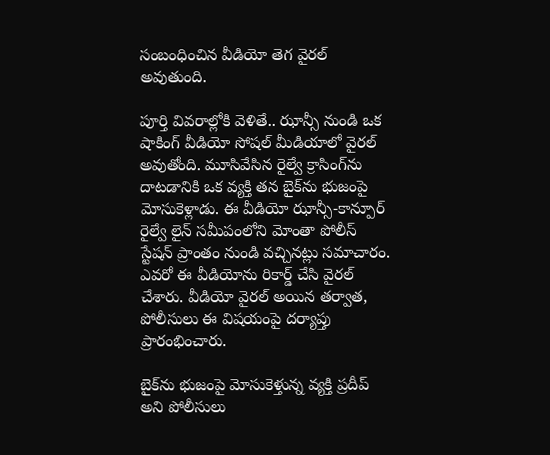సంబంధించిన వీడియో తెగ వైరల్ అవుతుంది.

పూర్తి వివరాల్లోకి వెళితే.. ఝాన్సీ నుండి ఒక షాకింగ్ వీడియో సోషల్ మీడియాలో వైరల్ అవుతోంది. మూసివేసిన రైల్వే క్రాసింగ్‌ను దాటడానికి ఒక వ్యక్తి తన బైక్‌ను భుజంపై మోసుకెళ్లాడు. ఈ వీడియో ఝాన్సీ-కాన్పూర్ రైల్వే లైన్ సమీపంలోని మోంతా పోలీస్ స్టేషన్ ప్రాంతం నుండి వచ్చినట్లు సమాచారం. ఎవరో ఈ వీడియోను రికార్డ్ చేసి వైరల్ చేశారు. వీడియో వైరల్ అయిన తర్వాత, పోలీసులు ఈ విషయంపై దర్యాప్తు ప్రారంభించారు.

బైక్‌ను భుజంపై మోసుకెళ్తున్న వ్యక్తి ప్రదీప్ అని పోలీసులు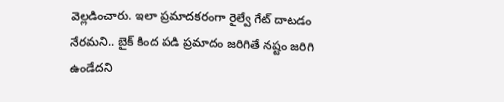వెల్లడించారు. ఇలా ప్రమాదకరంగా రైల్వే గేట్ దాటడం నేరమని.. బైక్ కింద పడి ప్రమాదం జరిగితే నష్టం జరిగి ఉండేదని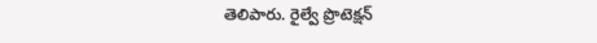తెలిపారు. రైల్వే ప్రొటెక్షన్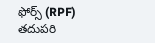ఫోర్స్ (RPF) తదుపరి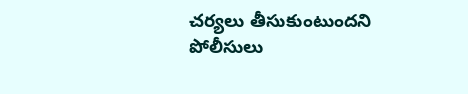చర్యలు తీసుకుంటుందని పోలీసులు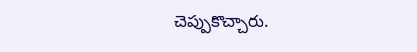చెప్పుకొచ్చారు.